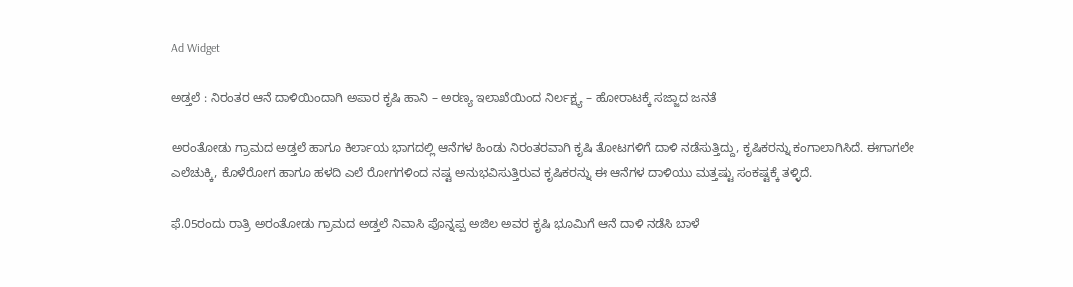Ad Widget

ಅಡ್ತಲೆ : ನಿರಂತರ ಆನೆ ದಾಳಿಯಿಂದಾಗಿ ಅಪಾರ ಕೃಷಿ ಹಾನಿ – ಅರಣ್ಯ ಇಲಾಖೆಯಿಂದ ನಿರ್ಲಕ್ಷ್ಯ – ಹೋರಾಟಕ್ಕೆ ಸಜ್ಜಾದ ಜನತೆ

ಅರಂತೋಡು ಗ್ರಾಮದ ಅಡ್ತಲೆ ಹಾಗೂ ಕಿರ್ಲಾಯ ಭಾಗದಲ್ಲಿ ಆನೆಗಳ ಹಿಂಡು ನಿರಂತರವಾಗಿ ಕೃಷಿ ತೋಟಗಳಿಗೆ ದಾಳಿ ನಡೆಸುತ್ತಿದ್ದು, ಕೃಷಿಕರನ್ನು ಕಂಗಾಲಾಗಿಸಿದೆ. ಈಗಾಗಲೇ ಎಲೆಚುಕ್ಕಿ, ಕೊಳೆರೋಗ ಹಾಗೂ ಹಳದಿ ಎಲೆ ರೋಗಗಳಿಂದ ನಷ್ಟ ಅನುಭವಿಸುತ್ತಿರುವ ಕೃಷಿಕರನ್ನು ಈ ಆನೆಗಳ ದಾಳಿಯು ಮತ್ತಷ್ಟು ಸಂಕಷ್ಟಕ್ಕೆ ತಳ್ಳಿದೆ.

ಫೆ.05ರಂದು ರಾತ್ರಿ ಅರಂತೋಡು ಗ್ರಾಮದ ಅಡ್ತಲೆ ನಿವಾಸಿ ಪೊನ್ನಪ್ಪ ಅಜಿಲ ಅವರ ಕೃಷಿ ಭೂಮಿಗೆ ಆನೆ ದಾಳಿ ನಡೆಸಿ ಬಾಳೆ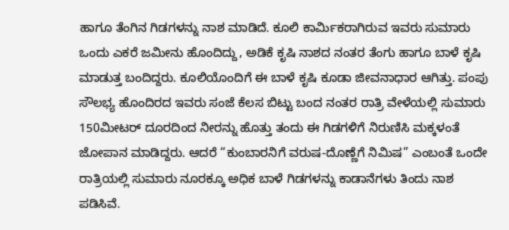ಹಾಗೂ ತೆಂಗಿನ ಗಿಡಗಳನ್ನು ನಾಶ ಮಾಡಿದೆ. ಕೂಲಿ ಕಾರ್ಮಿಕರಾಗಿರುವ ಇವರು ಸುಮಾರು ಒಂದು ಎಕರೆ ಜಮೀನು ಹೊಂದಿದ್ದು, ಅಡಿಕೆ ಕೃಷಿ ನಾಶದ ನಂತರ ತೆಂಗು ಹಾಗೂ ಬಾಳೆ ಕೃಷಿ ಮಾಡುತ್ತ ಬಂದಿದ್ದರು. ಕೂಲಿಯೊಂದಿಗೆ ಈ ಬಾಳೆ ಕೃಷಿ ಕೂಡಾ ಜೀವನಾಧಾರ ಆಗಿತ್ತು. ಪಂಪು ಸೌಲಭ್ಯ ಹೊಂದಿರದ ಇವರು ಸಂಜೆ ಕೆಲಸ ಬಿಟ್ಟು ಬಂದ ನಂತರ ರಾತ್ರಿ ವೇಳೆಯಲ್ಲಿ ಸುಮಾರು 150ಮೀಟರ್ ದೂರದಿಂದ ನೀರನ್ನು ಹೊತ್ತು ತಂದು ಈ ಗಿಡಗಳಿಗೆ ನಿರುಣಿಸಿ ಮಕ್ಕಳಂತೆ ಜೋಪಾನ ಮಾಡಿದ್ದರು. ಆದರೆ “ಕುಂಬಾರನಿಗೆ ವರುಷ-ದೊಣ್ಣೆಗೆ ನಿಮಿಷ” ಎಂಬಂತೆ ಒಂದೇ ರಾತ್ರಿಯಲ್ಲಿ ಸುಮಾರು ನೂರಕ್ಕೂ ಅಧಿಕ ಬಾಳೆ ಗಿಡಗಳನ್ನು ಕಾಡಾನೆಗಳು ತಿಂದು ನಾಶ ಪಡಿಸಿವೆ.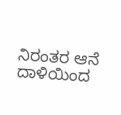ನಿರಂತರ ಆನೆ ದಾಳಿಯಿಂದ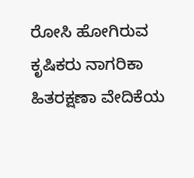ರೋಸಿ ಹೋಗಿರುವ ಕೃಷಿಕರು ನಾಗರಿಕಾ ಹಿತರಕ್ಷಣಾ ವೇದಿಕೆಯ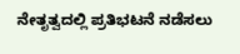ನೇತೃತ್ವದಲ್ಲಿ ಪ್ರತಿಭಟನೆ ನಡೆಸಲು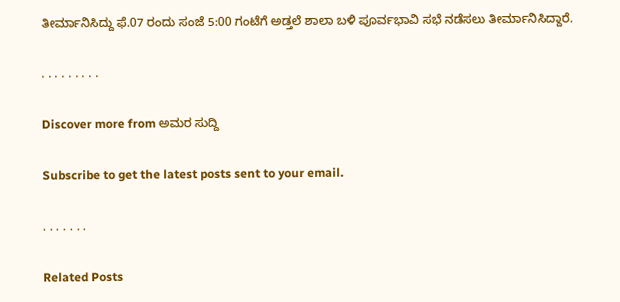ತೀರ್ಮಾನಿಸಿದ್ದು ಫೆ.07 ರಂದು ಸಂಜೆ 5:00 ಗಂಟೆಗೆ ಅಡ್ತಲೆ ಶಾಲಾ ಬಳಿ ಪೂರ್ವಭಾವಿ ಸಭೆ ನಡೆಸಲು ತೀರ್ಮಾನಿಸಿದ್ದಾರೆ.

. . . . . . . . .

Discover more from ಅಮರ ಸುದ್ದಿ

Subscribe to get the latest posts sent to your email.

. . . . . . .

Related Posts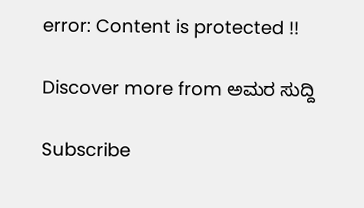error: Content is protected !!

Discover more from ಅಮರ ಸುದ್ದಿ

Subscribe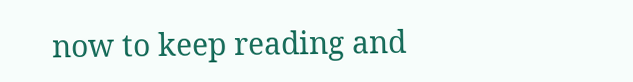now to keep reading and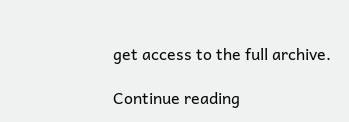get access to the full archive.

Continue reading